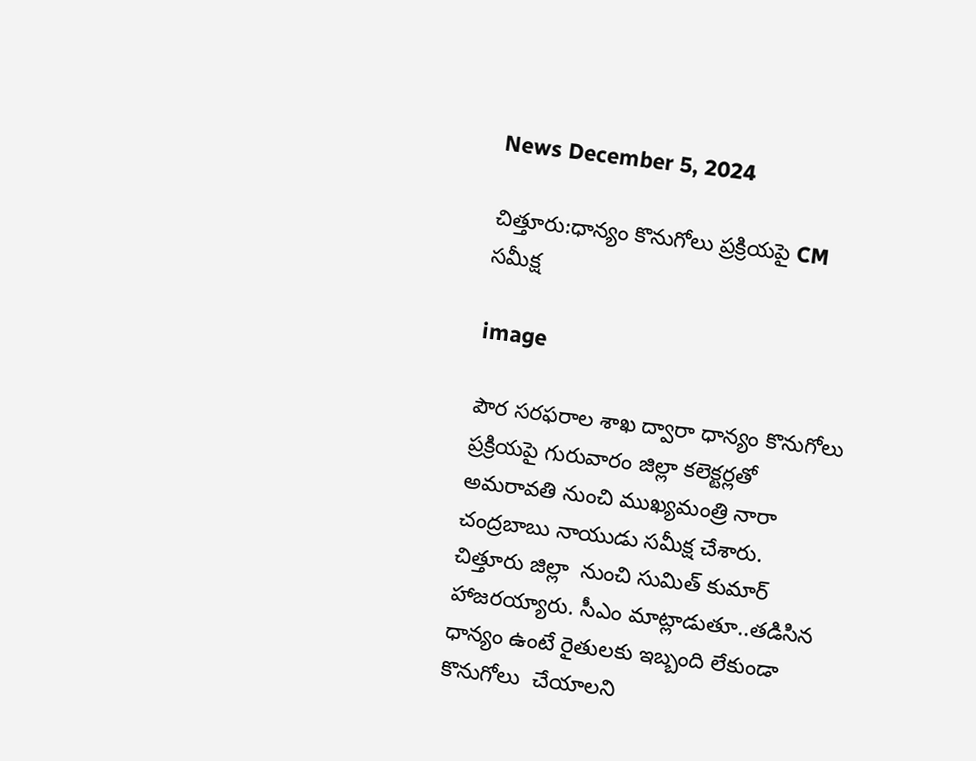News December 5, 2024

చిత్తూరు:ధాన్యం కొనుగోలు ప్రక్రియపై CM సమీక్ష

image

పౌర సరఫరాల శాఖ ద్వారా ధాన్యం కొనుగోలు ప్రక్రియపై గురువారం జిల్లా కలెక్టర్లతో అమరావతి నుంచి ముఖ్యమంత్రి నారా చంద్రబాబు నాయుడు సమీక్ష చేశారు. చిత్తూరు జిల్లా  నుంచి సుమిత్ కుమార్ హాజరయ్యారు. సీఎం మాట్లాడుతూ..తడిసిన ధాన్యం ఉంటే రైతులకు ఇబ్బంది లేకుండా కొనుగోలు  చేయాలని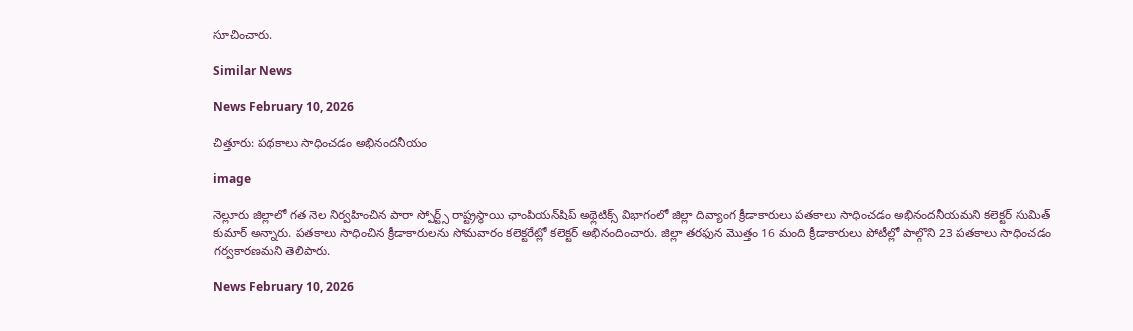సూచించారు.

Similar News

News February 10, 2026

చిత్తూరు: పథకాలు సాధించడం అభినందనీయం

image

నెల్లూరు జిల్లాలో గత నెల నిర్వహించిన పారా స్పోర్ట్స్ రాష్ట్రస్థాయి ఛాంపియన్‌షిప్ అథ్లెటిక్స్ విభాగంలో జిల్లా దివ్యాంగ క్రీడాకారులు పతకాలు సాధించడం అభినందనీయమని కలెక్టర్ సుమిత్ కుమార్ అన్నారు. పతకాలు సాధించిన క్రీడాకారులను సోమవారం కలెక్టరేట్లో కలెక్టర్ అభినందించారు. జిల్లా తరఫున మొత్తం 16 మంది క్రీడాకారులు పోటీల్లో పాల్గొని 23 పతకాలు సాధించడం గర్వకారణమని తెలిపారు.

News February 10, 2026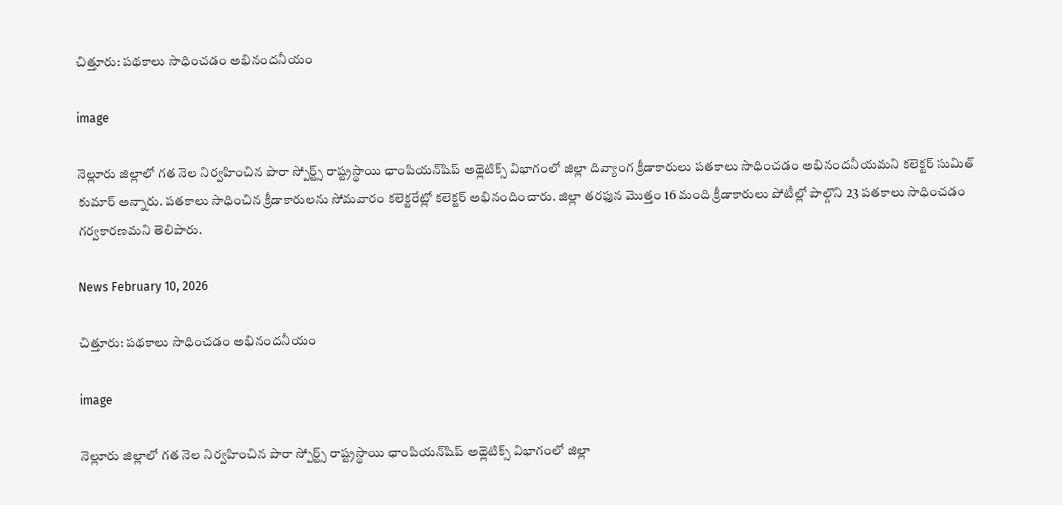చిత్తూరు: పథకాలు సాధించడం అభినందనీయం

image

నెల్లూరు జిల్లాలో గత నెల నిర్వహించిన పారా స్పోర్ట్స్ రాష్ట్రస్థాయి ఛాంపియన్‌షిప్ అథ్లెటిక్స్ విభాగంలో జిల్లా దివ్యాంగ క్రీడాకారులు పతకాలు సాధించడం అభినందనీయమని కలెక్టర్ సుమిత్ కుమార్ అన్నారు. పతకాలు సాధించిన క్రీడాకారులను సోమవారం కలెక్టరేట్లో కలెక్టర్ అభినందించారు. జిల్లా తరఫున మొత్తం 16 మంది క్రీడాకారులు పోటీల్లో పాల్గొని 23 పతకాలు సాధించడం గర్వకారణమని తెలిపారు.

News February 10, 2026

చిత్తూరు: పథకాలు సాధించడం అభినందనీయం

image

నెల్లూరు జిల్లాలో గత నెల నిర్వహించిన పారా స్పోర్ట్స్ రాష్ట్రస్థాయి ఛాంపియన్‌షిప్ అథ్లెటిక్స్ విభాగంలో జిల్లా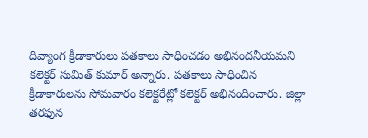దివ్యాంగ క్రీడాకారులు పతకాలు సాధించడం అభినందనీయమని కలెక్టర్ సుమిత్ కుమార్ అన్నారు. పతకాలు సాధించిన క్రీడాకారులను సోమవారం కలెక్టరేట్లో కలెక్టర్ అభినందించారు. జిల్లా తరఫున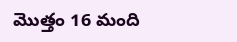మొత్తం 16 మంది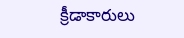క్రీడాకారులు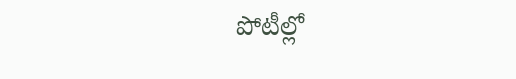పోటీల్లో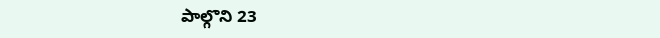పాల్గొని 23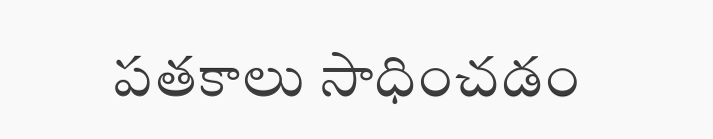పతకాలు సాధించడం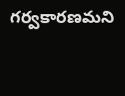గర్వకారణమని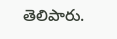తెలిపారు.